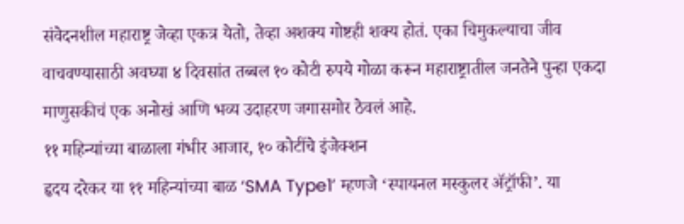संवेदनशील महाराष्ट्र जेव्हा एकत्र येतो, तेव्हा अशक्य गोष्टही शक्य होतं. एका चिमुकल्याचा जीव वाचवण्यासाठी अवघ्या ४ दिवसांत तब्बल १० कोटी रुपये गोळा करून महाराष्ट्रातील जनतेने पुन्हा एकदा माणुसकीचं एक अनोखं आणि भव्य उदाहरण जगासमोर ठेवलं आहे.
११ महिन्यांच्या बाळाला गंभीर आजार, १० कोटींचे इंजेक्शन
हृदय दरेकर या ११ महिन्यांच्या बाळ ‘SMA Type1’ म्हणजे ‘स्पायनल मस्कुलर ॲट्रॉफी’. या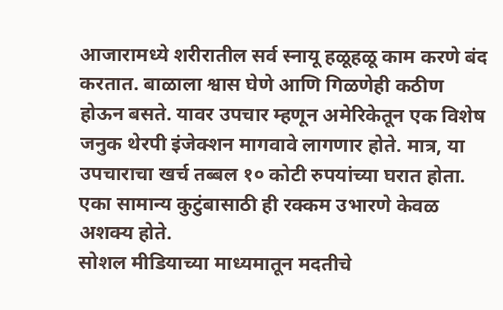आजारामध्ये शरीरातील सर्व स्नायू हळूहळू काम करणे बंद करतात. बाळाला श्वास घेणे आणि गिळणेही कठीण होऊन बसते. यावर उपचार म्हणून अमेरिकेतून एक विशेष जनुक थेरपी इंजेक्शन मागवावे लागणार होते. मात्र, या उपचाराचा खर्च तब्बल १० कोटी रुपयांच्या घरात होता. एका सामान्य कुटुंबासाठी ही रक्कम उभारणे केवळ अशक्य होते.
सोशल मीडियाच्या माध्यमातून मदतीचे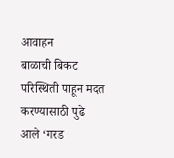आवाहन
बाळाची बिकट परिस्थिती पाहून मदत करण्यासाठी पुढे आले ‘गरड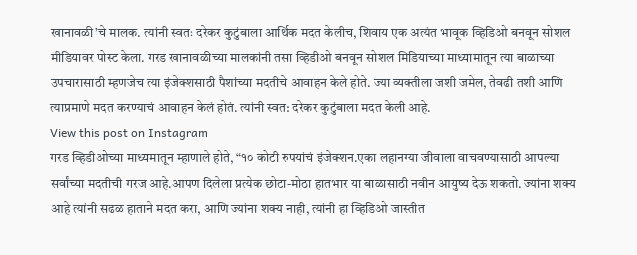खानावळी’चे मालक. त्यांनी स्वतः दरेकर कुटुंबाला आर्थिक मदत केलीच, शिवाय एक अत्यंत भावूक व्हिडिओ बनवून सोशल मीडियावर पोस्ट केला. गरड खानावळीच्या मालकांनी तसा व्हिडीओ बनवून सोशल मिडियाच्या माध्यामातून त्या बाळाच्या उपचारासाठी म्हणजेच त्या इंजेक्शसाठी पैशांच्या मदतीचे आवाहन केले होते. ज्या व्यक्तीला जशी जमेल, तेवढी तशी आणि त्याप्रमाणे मदत करण्याचं आवाहन केलं होतं. त्यांनी स्वत: दरेकर कुटुंबाला मदत केली आहे.
View this post on Instagram
गरड व्हिडीओच्या माध्यमातून म्हाणाले होते, “१० कोटी रुपयांचं इंजेक्शन.एका लहानग्या जीवाला वाचवण्यासाठी आपल्या सर्वांच्या मदतीची गरज आहे.आपण दिलेला प्रत्येक छोटा-मोठा हातभार या बाळासाठी नवीन आयुष्य देऊ शकतो. ज्यांना शक्य आहे त्यांनी सढळ हाताने मदत करा, आणि ज्यांना शक्य नाही, त्यांनी हा व्हिडिओ जास्तीत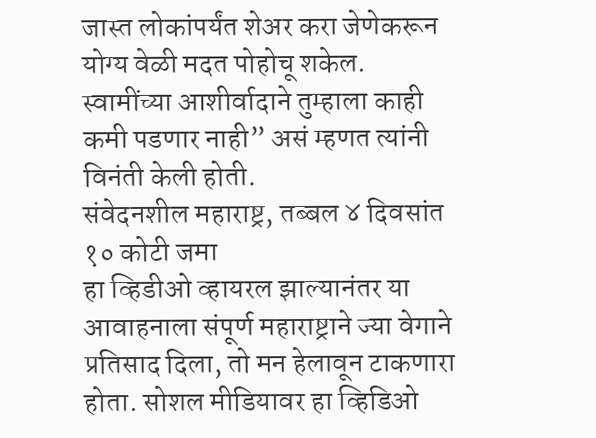जास्त लोकांपर्यंत शेअर करा जेणेकरून योग्य वेळी मदत पोहोचू शकेल. स्वामींच्या आशीर्वादाने तुम्हाला काही कमी पडणार नाही” असं म्हणत त्यांनी विनंती केली होती.
संवेदनशील महाराष्ट्र, तब्बल ४ दिवसांत १० कोटी जमा
हा व्हिडीओ व्हायरल झाल्यानंतर या आवाहनाला संपूर्ण महाराष्ट्राने ज्या वेगाने प्रतिसाद दिला, तो मन हेलावून टाकणारा होता. सोशल मीडियावर हा व्हिडिओ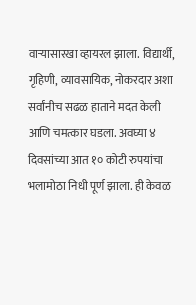वाऱ्यासारखा व्हायरल झाला. विद्यार्थी, गृहिणी, व्यावसायिक, नोकरदार अशा सर्वांनीच सढळ हाताने मदत केली आणि चमत्कार घडला. अवघ्या ४ दिवसांच्या आत १० कोटी रुपयांचा भलामोठा निधी पूर्ण झाला. ही केवळ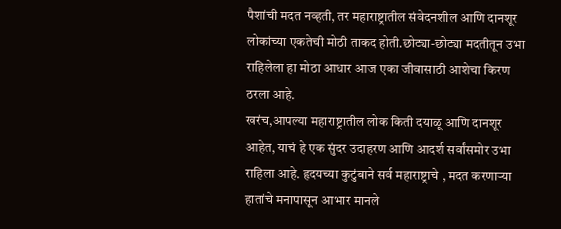पैशांची मदत नव्हती, तर महाराष्ट्रातील संवेदनशील आणि दानशूर लोकांच्या एकतेची मोठी ताकद होती.छोट्या-छोट्या मदतीतून उभा राहिलेला हा मोठा आधार आज एका जीवासाठी आशेचा किरण ठरला आहे.
खरंच,आपल्या महाराष्ट्रातील लोक किती दयाळू आणि दानशूर आहेत, याचं हे एक सुंदर उदाहरण आणि आदर्श सर्वांसमोर उभा राहिला आहे. हृदयच्या कुटुंबाने सर्व महाराष्ट्राचे , मदत करणाऱ्या हातांचे मनापासून आभार मानले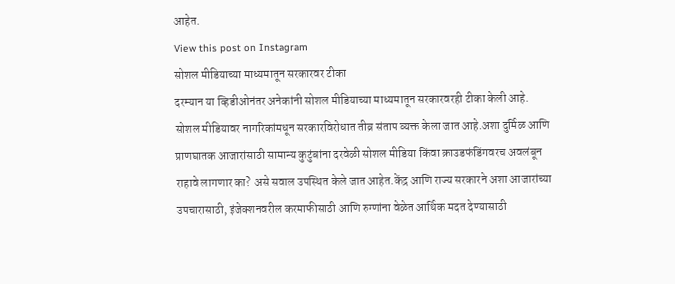आहेत.
View this post on Instagram
सोशल मीडियाच्या माध्यमातून सरकारवर टीका
दरम्यान या व्हिडीओनंतर अनेकांनी सोशल मीडियाच्या माध्यमातून सरकारवरही टीका केली आहे. सोशल मीडियावर नागरिकांमधून सरकारविरोधात तीव्र संताप व्यक्त केला जात आहे.अशा दुर्मिळ आणि प्राणघातक आजारांसाठी सामान्य कुटुंबांना दरवेळी सोशल मीडिया किंवा क्राउडफंडिंगवरच अवलंबून राहावे लागणार का? असे सवाल उपस्थित केले जात आहेत.केंद्र आणि राज्य सरकारने अशा आजारांच्या उपचारासाठी, इंजेक्शनवरील करमाफीसाठी आणि रुग्णांना वेळेत आर्थिक मदत देण्यासाठी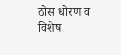ठोस धोरण व विशेष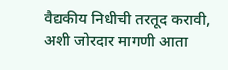वैद्यकीय निधीची तरतूद करावी, अशी जोरदार मागणी आता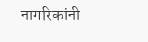नागरिकांनी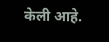केली आहे.